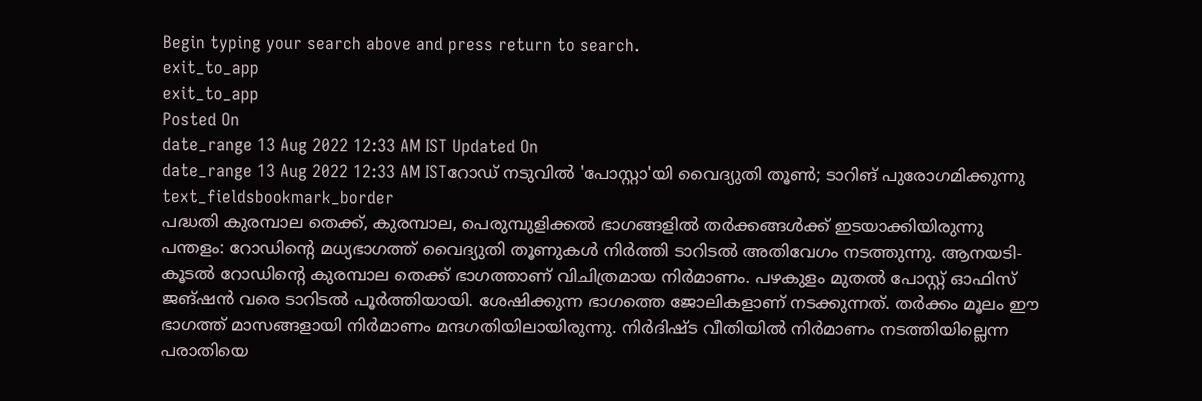Begin typing your search above and press return to search.
exit_to_app
exit_to_app
Posted On
date_range 13 Aug 2022 12:33 AM IST Updated On
date_range 13 Aug 2022 12:33 AM ISTറോഡ് നടുവിൽ 'പോസ്റ്റാ'യി വൈദ്യുതി തൂൺ; ടാറിങ് പുരോഗമിക്കുന്നു
text_fieldsbookmark_border
പദ്ധതി കുരമ്പാല തെക്ക്, കുരമ്പാല, പെരുമ്പുളിക്കൽ ഭാഗങ്ങളിൽ തർക്കങ്ങൾക്ക് ഇടയാക്കിയിരുന്നു പന്തളം: റോഡിന്റെ മധ്യഭാഗത്ത് വൈദ്യുതി തൂണുകൾ നിർത്തി ടാറിടൽ അതിവേഗം നടത്തുന്നു. ആനയടി-കൂടൽ റോഡിന്റെ കുരമ്പാല തെക്ക് ഭാഗത്താണ് വിചിത്രമായ നിർമാണം. പഴകുളം മുതൽ പോസ്റ്റ് ഓഫിസ് ജങ്ഷൻ വരെ ടാറിടൽ പൂർത്തിയായി. ശേഷിക്കുന്ന ഭാഗത്തെ ജോലികളാണ് നടക്കുന്നത്. തർക്കം മൂലം ഈ ഭാഗത്ത് മാസങ്ങളായി നിർമാണം മന്ദഗതിയിലായിരുന്നു. നിർദിഷ്ട വീതിയിൽ നിർമാണം നടത്തിയില്ലെന്ന പരാതിയെ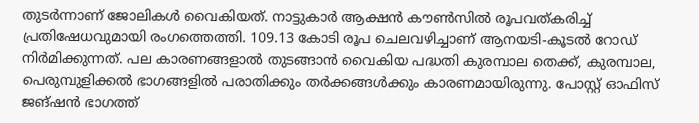തുടർന്നാണ് ജോലികൾ വൈകിയത്. നാട്ടുകാർ ആക്ഷൻ കൗൺസിൽ രൂപവത്കരിച്ച് പ്രതിഷേധവുമായി രംഗത്തെത്തി. 109.13 കോടി രൂപ ചെലവഴിച്ചാണ് ആനയടി-കൂടൽ റോഡ് നിർമിക്കുന്നത്. പല കാരണങ്ങളാൽ തുടങ്ങാൻ വൈകിയ പദ്ധതി കുരമ്പാല തെക്ക്, കുരമ്പാല, പെരുമ്പുളിക്കൽ ഭാഗങ്ങളിൽ പരാതിക്കും തർക്കങ്ങൾക്കും കാരണമായിരുന്നു. പോസ്റ്റ് ഓഫിസ് ജങ്ഷൻ ഭാഗത്ത്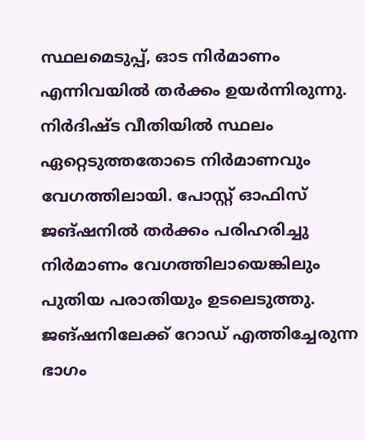സ്ഥലമെടുപ്പ്, ഓട നിർമാണം എന്നിവയിൽ തർക്കം ഉയർന്നിരുന്നു. നിർദിഷ്ട വീതിയിൽ സ്ഥലം ഏറ്റെടുത്തതോടെ നിർമാണവും വേഗത്തിലായി. പോസ്റ്റ് ഓഫിസ് ജങ്ഷനിൽ തർക്കം പരിഹരിച്ചു നിർമാണം വേഗത്തിലായെങ്കിലും പുതിയ പരാതിയും ഉടലെടുത്തു. ജങ്ഷനിലേക്ക് റോഡ് എത്തിച്ചേരുന്ന ഭാഗം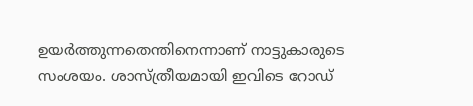ഉയർത്തുന്നതെന്തിനെന്നാണ് നാട്ടുകാരുടെ സംശയം. ശാസ്ത്രീയമായി ഇവിടെ റോഡ്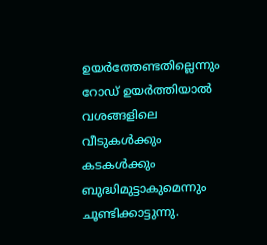ഉയർത്തേണ്ടതില്ലെന്നും റോഡ് ഉയർത്തിയാൽ വശങ്ങളിലെ വീടുകൾക്കും കടകൾക്കും ബുദ്ധിമുട്ടാകുമെന്നും ചൂണ്ടിക്കാട്ടുന്നു.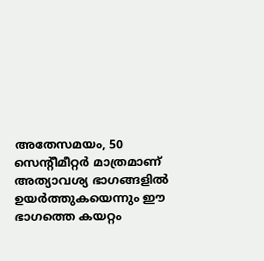അതേസമയം, 50 സെന്റീമീറ്റർ മാത്രമാണ് അത്യാവശ്യ ഭാഗങ്ങളിൽ ഉയർത്തുകയെന്നും ഈ ഭാഗത്തെ കയറ്റം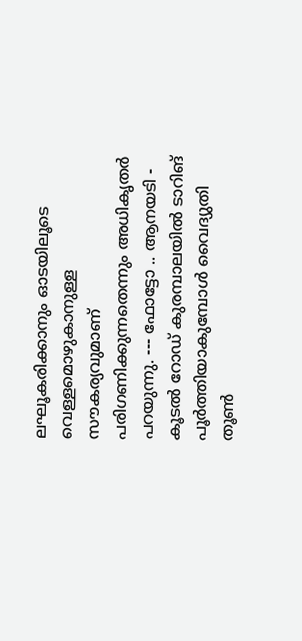ലഘൂകരിക്കാനും ഓടയിലൂടെ വെള്ളമൊഴുകാനുള്ള സൗകര്യവുമാണ് പരിഗണിക്കുന്നതെന്നും അധികൃതർ പറയുന്നു. --- ഫോട്ടോ .. ആനയടി - കൂടൽ റോഡ് കുരമ്പാലയിൽ ടാറിങ് പൂർത്തിയാകുമ്പോൾ വൈദ്യുതി തൂൺ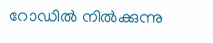റോഡിൽ നിൽക്കുന്നു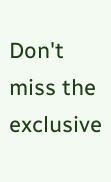Don't miss the exclusive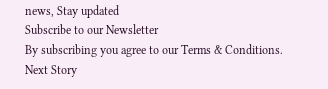news, Stay updated
Subscribe to our Newsletter
By subscribing you agree to our Terms & Conditions.
Next Story